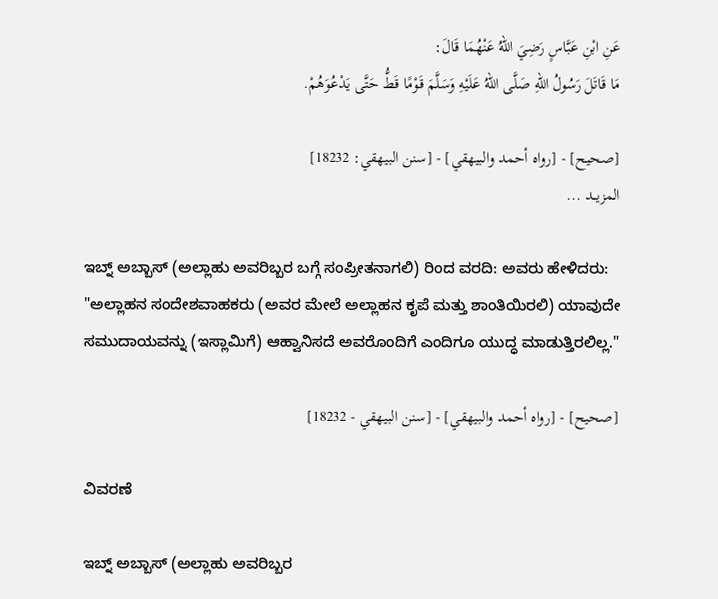عَنِ ابْنِ عَبَّاسٍ رَضِيَ اللهُ عَنْهُمَا قَالَ:
مَا قَاتَلَ رَسُولُ اللهِ صَلَّى اللهُ عَلَيْهِ وَسَلَّمَ قَوْمًا قَطُّ حَتَّى يَدْعُوَهُمْ.

[صحيح] - [رواه أحمد والبيهقي] - [سنن البيهقي: 18232]
المزيــد ...

ಇಬ್ನ್ ಅಬ್ಬಾಸ್ (ಅಲ್ಲಾಹು ಅವರಿಬ್ಬರ ಬಗ್ಗೆ ಸಂಪ್ರೀತನಾಗಲಿ) ರಿಂದ ವರದಿ: ಅವರು ಹೇಳಿದರು:
"ಅಲ್ಲಾಹನ ಸಂದೇಶವಾಹಕರು (ಅವರ ಮೇಲೆ ಅಲ್ಲಾಹನ ಕೃಪೆ ಮತ್ತು ಶಾಂತಿಯಿರಲಿ) ಯಾವುದೇ ಸಮುದಾಯವನ್ನು (ಇಸ್ಲಾಮಿಗೆ) ಆಹ್ವಾನಿಸದೆ ಅವರೊಂದಿಗೆ ಎಂದಿಗೂ ಯುದ್ಧ ಮಾಡುತ್ತಿರಲಿಲ್ಲ."

[صحيح] - [رواه أحمد والبيهقي] - [سنن البيهقي - 18232]

ವಿವರಣೆ

ಇಬ್ನ್ ಅಬ್ಬಾಸ್ (ಅಲ್ಲಾಹು ಅವರಿಬ್ಬರ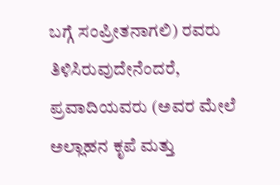ಬಗ್ಗೆ ಸಂಪ್ರೀತನಾಗಲಿ) ರವರು ತಿಳಿಸಿರುವುದೇನೆಂದರೆ, ಪ್ರವಾದಿಯವರು (ಅವರ ಮೇಲೆ ಅಲ್ಲಾಹನ ಕೃಪೆ ಮತ್ತು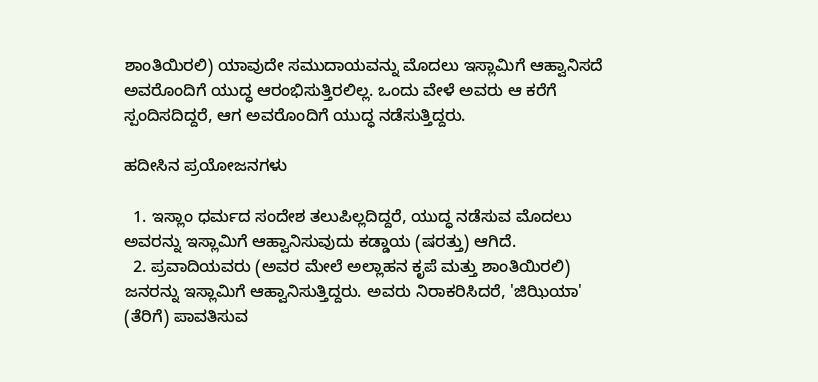ಶಾಂತಿಯಿರಲಿ) ಯಾವುದೇ ಸಮುದಾಯವನ್ನು ಮೊದಲು ಇಸ್ಲಾಮಿಗೆ ಆಹ್ವಾನಿಸದೆ ಅವರೊಂದಿಗೆ ಯುದ್ಧ ಆರಂಭಿಸುತ್ತಿರಲಿಲ್ಲ. ಒಂದು ವೇಳೆ ಅವರು ಆ ಕರೆಗೆ ಸ್ಪಂದಿಸದಿದ್ದರೆ, ಆಗ ಅವರೊಂದಿಗೆ ಯುದ್ಧ ನಡೆಸುತ್ತಿದ್ದರು.

ಹದೀಸಿನ ಪ್ರಯೋಜನಗಳು

  1. ಇಸ್ಲಾಂ ಧರ್ಮದ ಸಂದೇಶ ತಲುಪಿಲ್ಲದಿದ್ದರೆ, ಯುದ್ಧ ನಡೆಸುವ ಮೊದಲು ಅವರನ್ನು ಇಸ್ಲಾಮಿಗೆ ಆಹ್ವಾನಿಸುವುದು ಕಡ್ಡಾಯ (ಷರತ್ತು) ಆಗಿದೆ.
  2. ಪ್ರವಾದಿಯವರು (ಅವರ ಮೇಲೆ ಅಲ್ಲಾಹನ ಕೃಪೆ ಮತ್ತು ಶಾಂತಿಯಿರಲಿ) ಜನರನ್ನು ಇಸ್ಲಾಮಿಗೆ ಆಹ್ವಾನಿಸುತ್ತಿದ್ದರು. ಅವರು ನಿರಾಕರಿಸಿದರೆ, 'ಜಿಝಿಯಾ' (ತೆರಿಗೆ) ಪಾವತಿಸುವ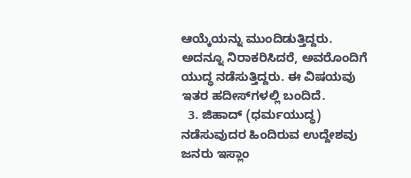ಆಯ್ಕೆಯನ್ನು ಮುಂದಿಡುತ್ತಿದ್ದರು. ಅದನ್ನೂ ನಿರಾಕರಿಸಿದರೆ, ಅವರೊಂದಿಗೆ ಯುದ್ಧ ನಡೆಸುತ್ತಿದ್ದರು. ಈ ವಿಷಯವು ಇತರ ಹದೀಸ್‌ಗಳಲ್ಲಿ ಬಂದಿದೆ.
  3. ಜಿಹಾದ್ (ಧರ್ಮಯುದ್ಧ) ನಡೆಸುವುದರ ಹಿಂದಿರುವ ಉದ್ದೇಶವು ಜನರು ಇಸ್ಲಾಂ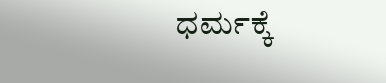ಧರ್ಮಕ್ಕೆ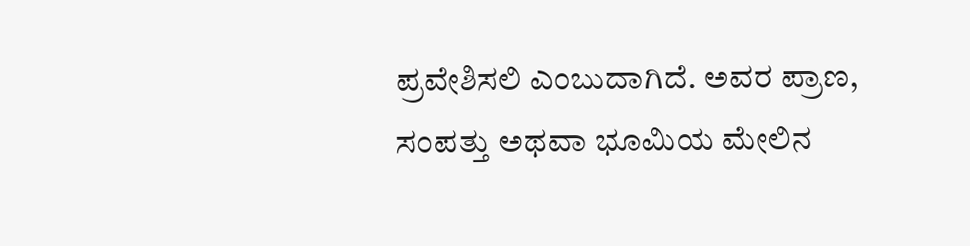ಪ್ರವೇಶಿಸಲಿ ಎಂಬುದಾಗಿದೆ. ಅವರ ಪ್ರಾಣ, ಸಂಪತ್ತು ಅಥವಾ ಭೂಮಿಯ ಮೇಲಿನ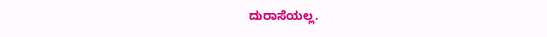ದುರಾಸೆಯಲ್ಲ.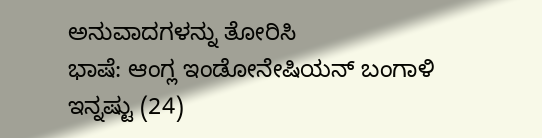ಅನುವಾದಗಳನ್ನು ತೋರಿಸಿ
ಭಾಷೆ: ಆಂಗ್ಲ ಇಂಡೋನೇಷಿಯನ್ ಬಂಗಾಳಿ ಇನ್ನಷ್ಟು (24)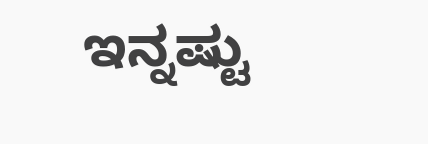ಇನ್ನಷ್ಟು